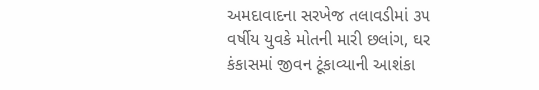અમદાવાદના સરખેજ તલાવડીમાં ૩૫ વર્ષીય યુવકે મોતની મારી છલાંગ, ઘર કંકાસમાં જીવન ટૂંકાવ્યાની આશંકા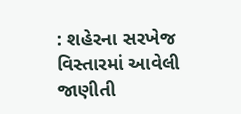: શહેરના સરખેજ વિસ્તારમાં આવેલી જાણીતી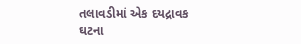તલાવડીમાં એક દયદ્રાવક ઘટના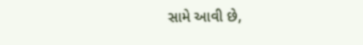સામે આવી છે,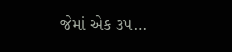જેમાં એક ૩૫…